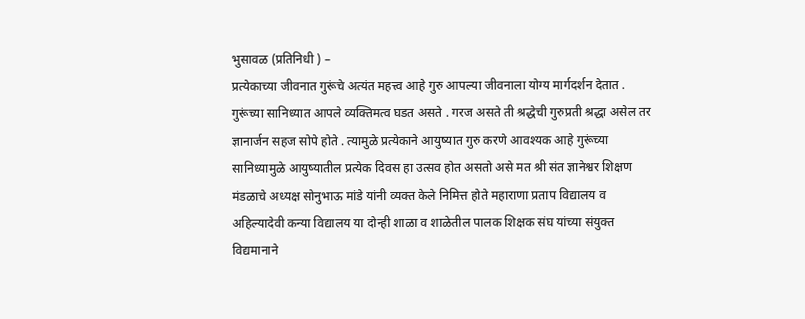भुसावळ (प्रतिनिधी ) –
प्रत्येकाच्या जीवनात गुरूंचे अत्यंत महत्त्व आहे गुरु आपल्या जीवनाला योग्य मार्गदर्शन देतात . गुरूंच्या सानिध्यात आपले व्यक्तिमत्व घडत असते . गरज असते ती श्रद्धेची गुरुप्रती श्रद्धा असेल तर ज्ञानार्जन सहज सोपे होते . त्यामुळे प्रत्येकाने आयुष्यात गुरु करणे आवश्यक आहे गुरूंच्या सानिध्यामुळे आयुष्यातील प्रत्येक दिवस हा उत्सव होत असतो असे मत श्री संत ज्ञानेश्वर शिक्षण मंडळाचे अध्यक्ष सोनुभाऊ मांडे यांनी व्यक्त केले निमित्त होते महाराणा प्रताप विद्यालय व अहिल्यादेवी कन्या विद्यालय या दोन्ही शाळा व शाळेतील पालक शिक्षक संघ यांच्या संयुक्त विद्यमानाने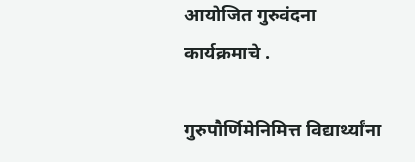आयोजित गुरुवंदना कार्यक्रमाचे .

गुरुपौर्णिमेनिमित्त विद्यार्थ्यांना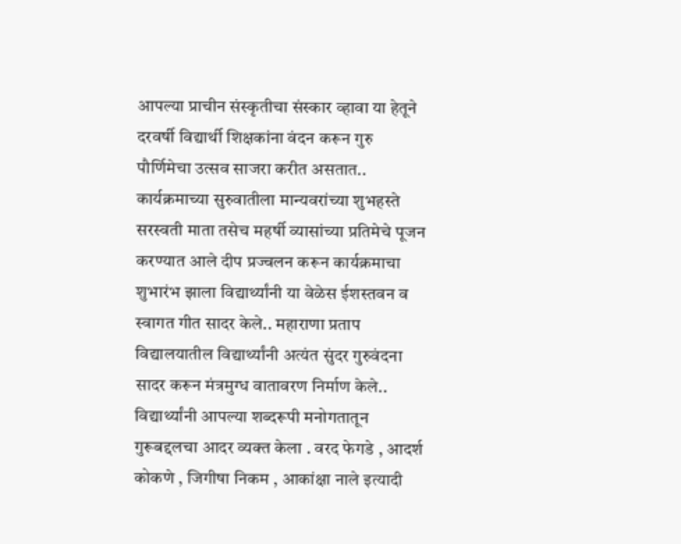आपल्या प्राचीन संस्कृतीचा संस्कार व्हावा या हेतूने दरवर्षी विद्यार्थी शिक्षकांना वंदन करून गुरु पौर्णिमेचा उत्सव साजरा करीत असतात.. कार्यक्रमाच्या सुरुवातीला मान्यवरांच्या शुभहस्ते सरस्वती माता तसेच महर्षी व्यासांच्या प्रतिमेचे पूजन करण्यात आले दीप प्रज्वलन करून कार्यक्रमाचा शुभारंभ झाला विद्यार्थ्यांनी या वेळेस ईशस्तवन व स्वागत गीत सादर केले.. महाराणा प्रताप विद्यालयातील विद्यार्थ्यांनी अत्यंत सुंदर गुरुवंदना सादर करून मंत्रमुग्ध वातावरण निर्माण केले..
विद्यार्थ्यांनी आपल्या शब्दरूपी मनोगतातून गुरूबद्दलचा आदर व्यक्त केला . वरद फेगडे , आदर्श कोकणे , जिगीषा निकम , आकांक्षा नाले इत्यादी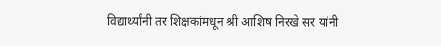विद्यार्थ्यांनी तर शिक्षकांमधून श्री आशिष निरखे सर यांनी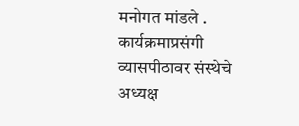मनोगत मांडले .
कार्यक्रमाप्रसंगी व्यासपीठावर संस्थेचे अध्यक्ष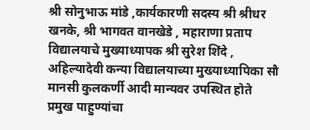श्री सोनुभाऊ मांडे ,कार्यकारणी सदस्य श्री श्रीधर खनके, श्री भागवत वानखेडे , महाराणा प्रताप विद्यालयाचे मुख्याध्यापक श्री सुरेश शिंदे , अहिल्यादेवी कन्या विद्यालयाच्या मुख्याध्यापिका सौ मानसी कुलकर्णी आदी मान्यवर उपस्थित होते
प्रमुख पाहुण्यांचा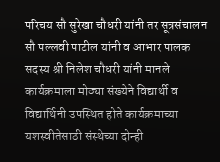परिचय सौ सुरेखा चौधरी यांनी तर सूत्रसंचालन सौ पल्लवी पाटील यांनी व आभार पालक सदस्य श्री निलेश चौधरी यांनी मानले कार्यक्रमाला मोठ्या संख्येने विद्यार्थी व विद्यार्थिनी उपस्थित होते कार्यक्रमाच्या यशस्वीतेसाठी संस्थेच्या दोन्ही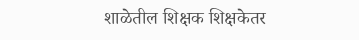शाळेतील शिक्षक शिक्षकेतर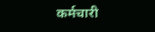कर्मचारी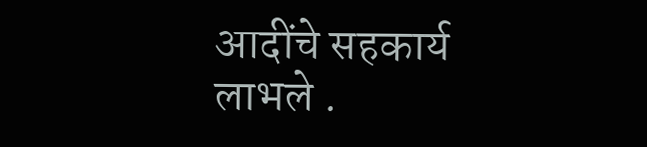आदींचे सहकार्य लाभले .